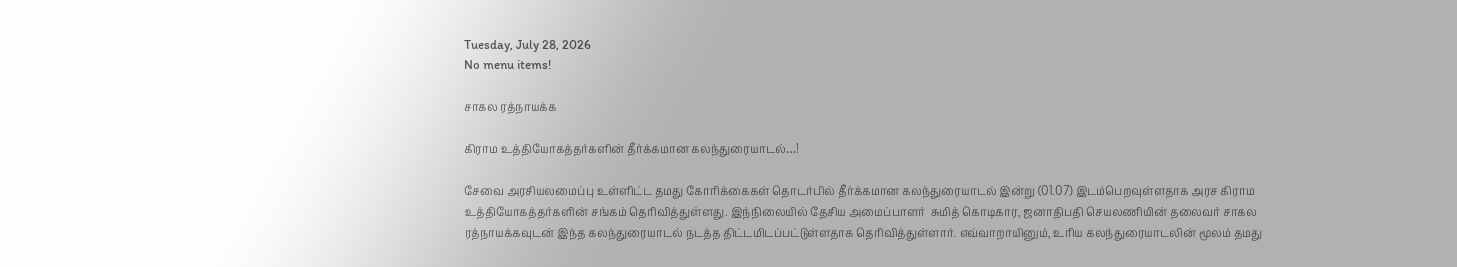Tuesday, July 28, 2026
No menu items!

சாகல ரத்நாயக்க

கிராம உத்தியோகத்தர்களின் தீர்க்கமான கலந்துரையாடல்…!

சேவை அரசியலமைப்பு உள்ளிட்ட தமது கோரிக்கைகள் தொடர்பில் தீர்க்கமான கலந்துரையாடல் இன்று (01.07) இடம்பெறவுள்ளதாக அரச கிராம உத்தியோகத்தர்களின் சங்கம் தெரிவித்துள்ளது. இந்நிலையில் தேசிய அமைப்பாளர்  சுமித் கொடிகார, ஜனாதிபதி செயலணியின் தலைவர் சாகல ரத்நாயக்கவுடன் இந்த கலந்துரையாடல் நடத்த திட்டமிடப்பட்டுள்ளதாக தெரிவித்துள்ளார். எவ்வாறாயினும், உரிய கலந்துரையாடலின் மூலம் தமது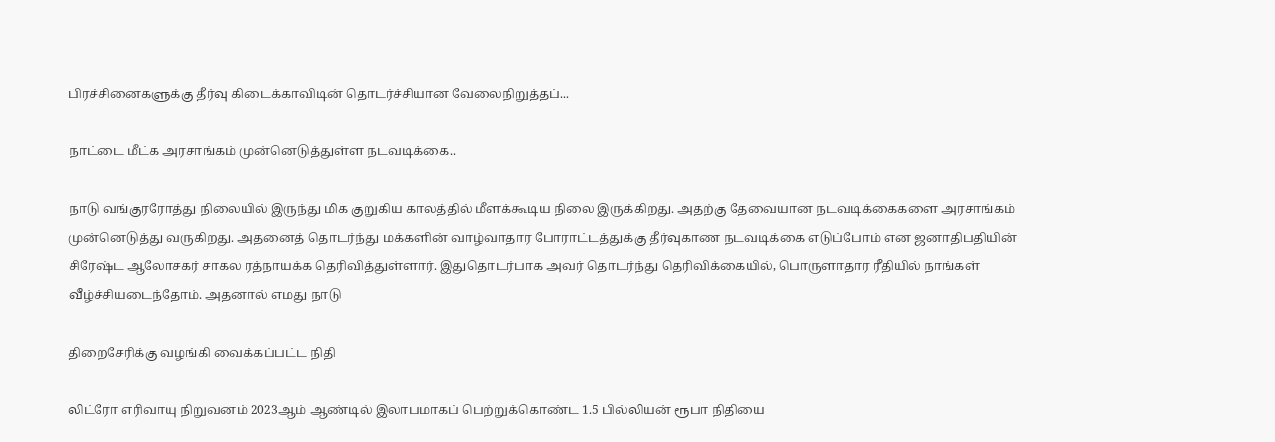பிரச்சினைகளுக்கு தீர்வு கிடைக்காவிடின் தொடர்ச்சியான வேலைநிறுத்தப்...

நாட்டை மீட்க அரசாங்கம் முன்னெடுத்துள்ள நடவடிக்கை..

நாடு வங்குரரோத்து நிலையில் இருந்து மிக குறுகிய காலத்தில் மீளக்கூடிய நிலை இருக்கிறது. அதற்கு தேவையான நடவடிக்கைகளை அரசாங்கம் முன்னெடுத்து வருகிறது. அதனைத் தொடர்ந்து மக்களின் வாழ்வாதார போராட்டத்துக்கு தீர்வுகாண நடவடிக்கை எடுப்போம் என ஜனாதிபதியின் சிரேஷ்ட ஆலோசகர் சாகல ரத்நாயக்க தெரிவித்துள்ளார். இதுதொடர்பாக அவர் தொடர்ந்து தெரிவிக்கையில், பொருளாதார ரீதியில் நாங்கள் வீழ்ச்சியடைந்தோம். அதனால் எமது நாடு

திறைசேரிக்கு வழங்கி வைக்கப்பட்ட நிதி

லிட்ரோ எரிவாயு நிறுவனம் 2023ஆம் ஆண்டில் இலாபமாகப் பெற்றுக்கொண்ட 1.5 பில்லியன் ரூபா நிதியை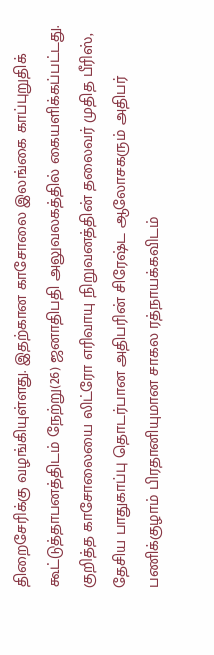திறைசேரிக்கு வழங்கியுள்ளது. இதற்கான காசோலை இலங்கை காப்புறுதிக் கூட்டுத்தாபனத்திடம் நேற்று(26) ஜனாதிபதி அலுவலகத்தில் கையளிக்கப்பட்டது. குறித்த காசோலையை லிட்ரோ எரிவாயு நிறுவனத்தின் தலைவர் முதித பீரிஸ், தேசிய பாதுகாப்பு தொடர்பான அதிபரின் சிரேஷ்ட ஆலோசகரும் அதிபர் பணிக்குழாம் பிரதானியுமான சாகல ரத்நாயக்கவிடம்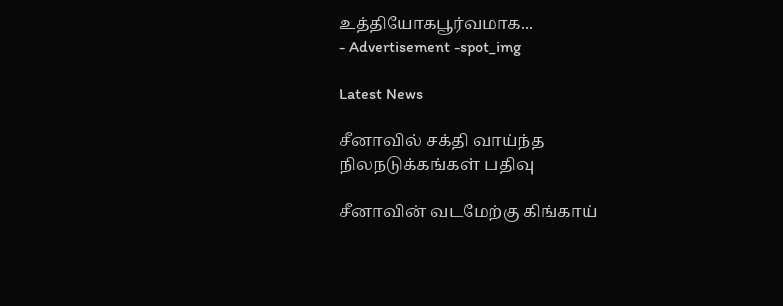உத்தியோகபூர்வமாக...
- Advertisement -spot_img

Latest News

சீனாவில் சக்தி வாய்ந்த நிலநடுக்கங்கள் பதிவு

சீனாவின் வடமேற்கு கிங்காய்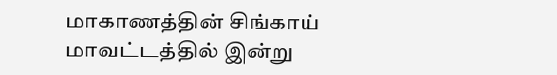மாகாணத்தின் சிங்காய் மாவட்டத்தில் இன்று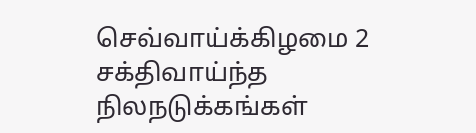செவ்வாய்க்கிழமை 2 சக்திவாய்ந்த நிலநடுக்கங்கள்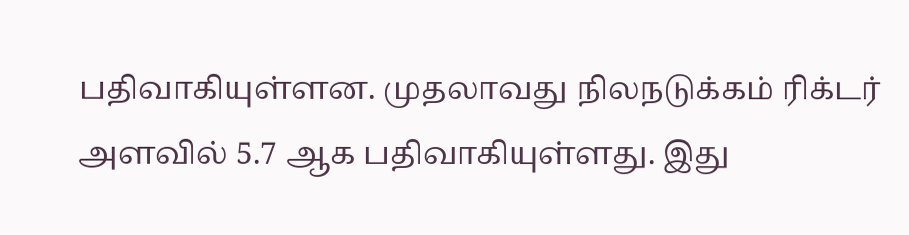பதிவாகியுள்ளன. முதலாவது நிலநடுக்கம் ரிக்டர் அளவில் 5.7 ஆக பதிவாகியுள்ளது. இது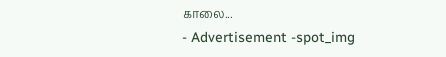காலை...
- Advertisement -spot_img